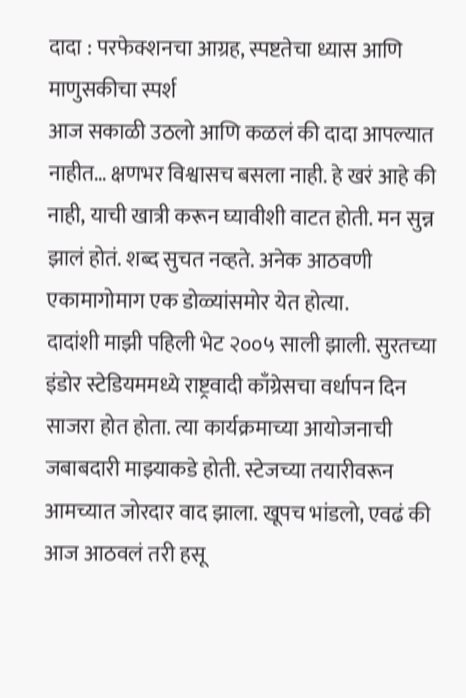दादा : परफेक्शनचा आग्रह, स्पष्टतेचा ध्यास आणि माणुसकीचा स्पर्श
आज सकाळी उठलो आणि कळलं की दादा आपल्यात नाहीत… क्षणभर विश्वासच बसला नाही. हे खरं आहे की नाही, याची खात्री करून घ्यावीशी वाटत होती. मन सुन्न झालं होतं. शब्द सुचत नव्हते. अनेक आठवणी एकामागोमाग एक डोळ्यांसमोर येत होत्या.
दादांशी माझी पहिली भेट २००५ साली झाली. सुरतच्या इंडोर स्टेडियममध्ये राष्ट्रवादी काँग्रेसचा वर्धापन दिन साजरा होत होता. त्या कार्यक्रमाच्या आयोजनाची जबाबदारी माझ्याकडे होती. स्टेजच्या तयारीवरून आमच्यात जोरदार वाद झाला. खूपच भांडलो, एवढं की आज आठवलं तरी हसू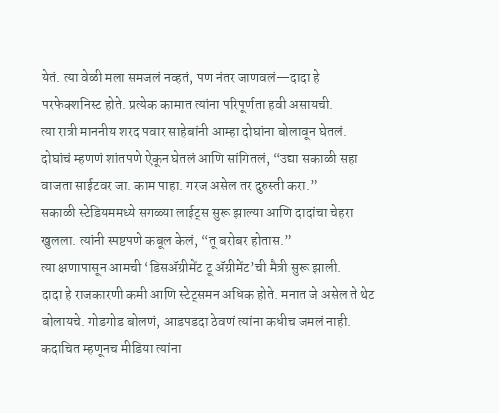येतं. त्या वेळी मला समजलं नव्हतं, पण नंतर जाणवलं—दादा हे परफेक्शनिस्ट होते. प्रत्येक कामात त्यांना परिपूर्णता हवी असायची.
त्या रात्री माननीय शरद पवार साहेबांनी आम्हा दोघांना बोलावून घेतलं. दोघांचं म्हणणं शांतपणे ऐकून घेतलं आणि सांगितलं, “उद्या सकाळी सहा वाजता साईटवर जा. काम पाहा. गरज असेल तर दुरुस्ती करा.”
सकाळी स्टेडियममध्ये सगळ्या लाईट्स सुरू झाल्या आणि दादांचा चेहरा खुलला. त्यांनी स्पष्टपणे कबूल केलं, “तू बरोबर होतास.”
त्या क्षणापासून आमची ‘डिसॲग्रीमेंट टू ॲग्रीमेंट’ची मैत्री सुरू झाली.
दादा हे राजकारणी कमी आणि स्टेट्समन अधिक होते. मनात जे असेल ते थेट बोलायचे. गोडगोड बोलणं, आडपडदा ठेवणं त्यांना कधीच जमलं नाही. कदाचित म्हणूनच मीडिया त्यांना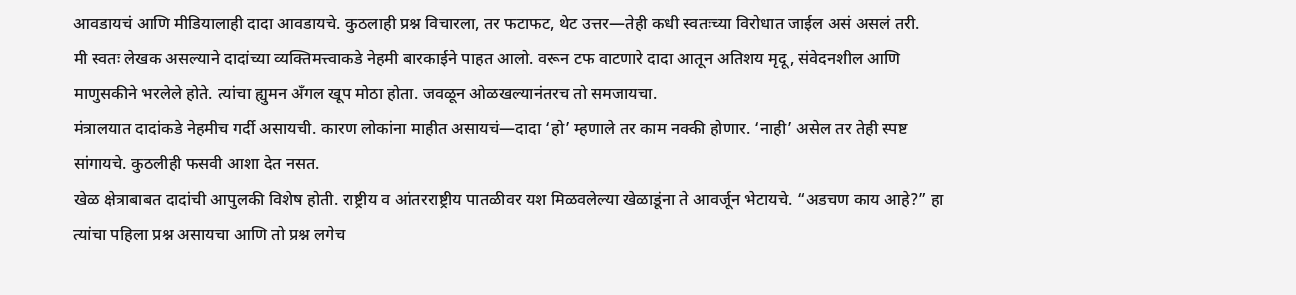आवडायचं आणि मीडियालाही दादा आवडायचे. कुठलाही प्रश्न विचारला, तर फटाफट, थेट उत्तर—तेही कधी स्वतःच्या विरोधात जाईल असं असलं तरी.
मी स्वतः लेखक असल्याने दादांच्या व्यक्तिमत्त्वाकडे नेहमी बारकाईने पाहत आलो. वरून टफ वाटणारे दादा आतून अतिशय मृदू, संवेदनशील आणि माणुसकीने भरलेले होते. त्यांचा ह्युमन अँगल खूप मोठा होता. जवळून ओळखल्यानंतरच तो समजायचा.
मंत्रालयात दादांकडे नेहमीच गर्दी असायची. कारण लोकांना माहीत असायचं—दादा ‘हो’ म्हणाले तर काम नक्की होणार. ‘नाही’ असेल तर तेही स्पष्ट सांगायचे. कुठलीही फसवी आशा देत नसत.
खेळ क्षेत्राबाबत दादांची आपुलकी विशेष होती. राष्ट्रीय व आंतरराष्ट्रीय पातळीवर यश मिळवलेल्या खेळाडूंना ते आवर्जून भेटायचे. “अडचण काय आहे?” हा त्यांचा पहिला प्रश्न असायचा आणि तो प्रश्न लगेच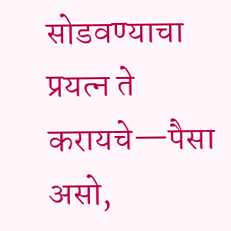सोडवण्याचा प्रयत्न ते करायचे—पैसा असो,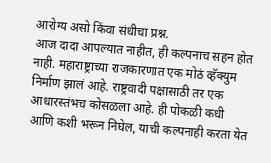आरोग्य असो किंवा संधीचा प्रश्न.
आज दादा आपल्यात नाहीत, ही कल्पनाच सहन होत नाही. महाराष्ट्राच्या राजकारणात एक मोठं व्हॅक्युम निर्माण झालं आहे. राष्ट्रवादी पक्षासाठी तर एक आधारस्तंभच कोसळला आहे. ही पोकळी कधी आणि कशी भरून निघेल, याची कल्पनाही करता येत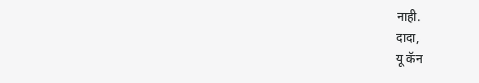नाही.
दादा,
यू कॅन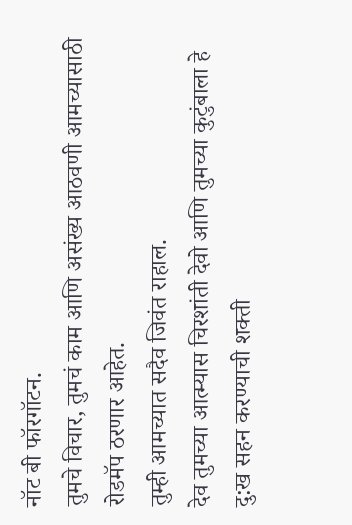नॉट बी फॉरगॉटन.
तुमचे विचार, तुमचं काम आणि असंख्य आठवणी आमच्यासाठी रोडमॅप ठरणार आहेत.
तुम्ही आमच्यात सदैव जिवंत राहाल.
देव तुमच्या आत्म्यास चिरशांती देवो आणि तुमच्या कुटुंबाला हे दु:ख सहन करण्याची शक्ती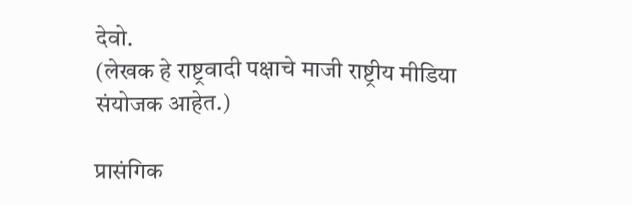देवो.
(लेखक हे राष्ट्रवादी पक्षाचे माजी राष्ट्रीय मीडिया संयोजक आहेत.)

प्रासंगिक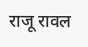राजू रावल